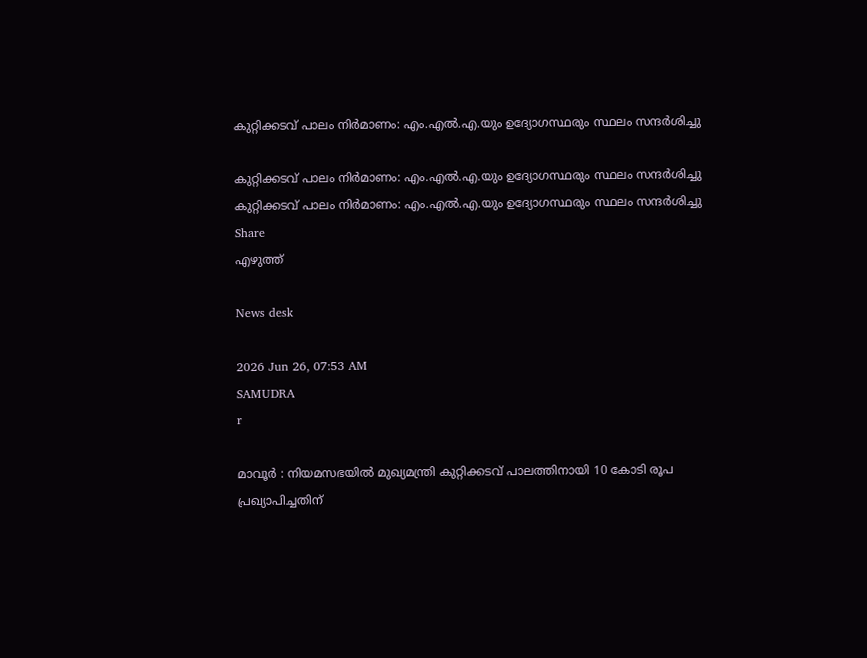കുറ്റിക്കടവ് പാലം നിർമാണം: എം.എൽ.എ.യും ഉദ്യോഗസ്ഥരും സ്ഥലം സന്ദർശിച്ചു

കുറ്റിക്കടവ് പാലം നിർമാണം: എം.എൽ.എ.യും ഉദ്യോഗസ്ഥരും സ്ഥലം സന്ദർശിച്ചു
കുറ്റിക്കടവ് പാലം നിർമാണം: എം.എൽ.എ.യും ഉദ്യോഗസ്ഥരും സ്ഥലം സന്ദർശിച്ചു
Share
എഴുത്ത്

News desk

2026 Jun 26, 07:53 AM
SAMUDRA
r

മാവൂർ : നിയമസഭയിൽ മുഖ്യമന്ത്രി കുറ്റിക്കടവ് പാലത്തിനായി 10 കോടി രൂപ പ്രഖ്യാപിച്ചതിന്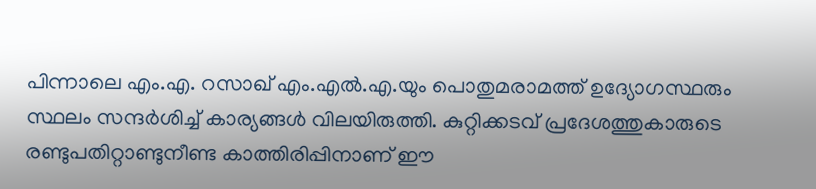പിന്നാലെ എം.എ. റസാഖ് എം.എൽ.എ.യും പൊതുമരാമത്ത് ഉദ്യോഗസ്ഥരും സ്ഥലം സന്ദർശിച്ച് കാര്യങ്ങൾ വിലയിരുത്തി. കുറ്റിക്കടവ് പ്രദേശത്തുകാരുടെ രണ്ടുപതിറ്റാണ്ടുനീണ്ട കാത്തിരിപ്പിനാണ് ഈ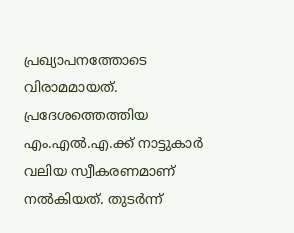പ്രഖ്യാപനത്തോടെ വിരാമമായത്. പ്രദേശത്തെത്തിയ എം.എൽ.എ.ക്ക് നാട്ടുകാർ വലിയ സ്വീകരണമാണ് നൽകിയത്. തുടർന്ന്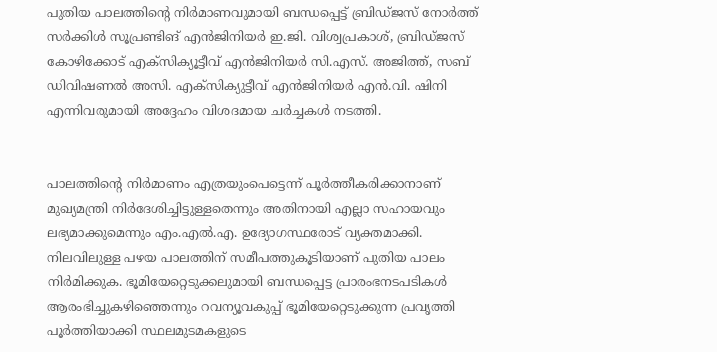പുതിയ പാലത്തിന്റെ നിർമാണവുമായി ബന്ധപ്പെട്ട് ബ്രിഡ്‌ജസ് നോർത്ത് സർക്കിൾ സൂപ്രണ്ടിങ് എൻജിനിയർ ഇ.ജി. വിശ്വപ്രകാശ്, ബ്രിഡ്ജസ് കോഴിക്കോട് എക്സ‌ിക്യൂട്ടീവ് എൻജിനിയർ സി.എസ്. അജിത്ത്, സബ് ഡിവിഷണൽ അസി. എക്സിക്യുട്ടീവ് എൻജിനിയർ എൻ.വി. ഷിനി എന്നിവരുമായി അദ്ദേഹം വിശദമായ ചർച്ചകൾ നടത്തി.


പാലത്തിന്റെ നിർമാണം എത്രയുംപെട്ടെന്ന് പൂർത്തീകരിക്കാനാണ് മുഖ്യമന്ത്രി നിർദേശിച്ചിട്ടുള്ളതെന്നും അതിനായി എല്ലാ സഹായവും ലഭ്യമാക്കുമെന്നും എം.എൽ.എ. ഉദ്യോഗസ്ഥരോട് വ്യക്തമാക്കി. നിലവിലുള്ള പഴയ പാലത്തിന് സമീപത്തുകൂടിയാണ് പുതിയ പാലം നിർമിക്കുക. ഭൂമിയേറ്റെടുക്കലുമായി ബന്ധപ്പെട്ട പ്രാരംഭനടപടികൾ ആരംഭിച്ചുകഴിഞ്ഞെന്നും റവന്യൂവകുപ്പ് ഭൂമിയേറ്റെടുക്കുന്ന പ്രവൃത്തി പൂർത്തിയാക്കി സ്ഥലമുടമകളുടെ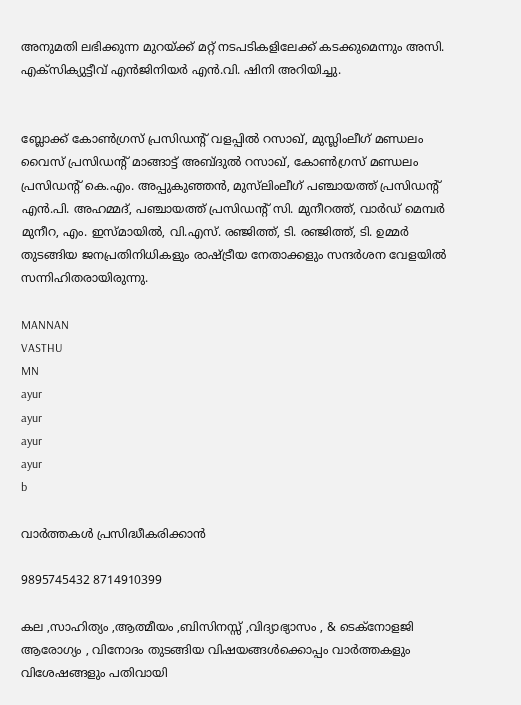അനുമതി ലഭിക്കുന്ന മുറയ്ക്ക് മറ്റ് നടപടികളിലേക്ക് കടക്കുമെന്നും അസി. എക്സിക്യുട്ടീവ് എൻജിനിയർ എൻ.വി. ഷിനി അറിയിച്ചു.


ബ്ലോക്ക് കോൺഗ്രസ് പ്രസിഡൻ്റ് വളപ്പിൽ റസാഖ്, മുസ്ലിംലീഗ് മണ്ഡലം വൈസ് പ്രസിഡൻ്റ് മാങ്ങാട്ട് അബ്‌ദുൽ റസാഖ്, കോൺഗ്രസ് മണ്ഡലം പ്രസിഡന്റ് കെ.എം. അപ്പുകുഞ്ഞൻ, മുസ്‌ലിംലീഗ് പഞ്ചായത്ത് പ്രസിഡന്റ് എൻ.പി. അഹമ്മദ്, പഞ്ചായത്ത് പ്രസിഡൻ്റ് സി. മുനീറത്ത്, വാർഡ് മെമ്പർ മുനീറ, എം. ഇസ്‌മായിൽ, വി.എസ്. രഞ്ജിത്ത്, ടി. രഞ്ജിത്ത്, ടി. ഉമ്മർ തുടങ്ങിയ ജനപ്രതിനിധികളും രാഷ്ട്രീയ നേതാക്കളും സന്ദർശന വേളയിൽ സന്നിഹിതരായിരുന്നു.

MANNAN
VASTHU
MN
ayur
ayur
ayur
ayur
b

വാർത്തകൾ പ്രസിദ്ധീകരിക്കാൻ

9895745432 8714910399

കല ,സാഹിത്യം ,ആത്മീയം ,ബിസിനസ്സ് ,വിദ്യാഭ്യാസം , & ടെക്‌നോളജി ആരോഗ്യം , വിനോദം തുടങ്ങിയ വിഷയങ്ങൾക്കൊപ്പം വാർത്തകളും വിശേഷങ്ങളും പതിവായി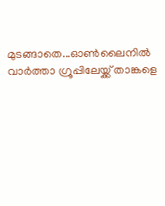മുടങ്ങാതെ...ഓൺലൈനിൽ വാർത്താ ഗ്രൂപ്പിലേയ്ക്ക് താങ്കളെ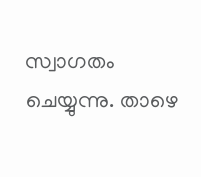സ്വാഗതം ചെയ്യുന്നു. താഴെ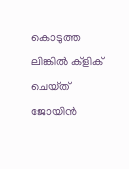കൊടുത്ത ലിങ്കിൽ ക്ളിക് ചെയ്‌ത്‌ ജോയിൻ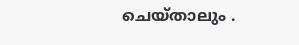ചെയ്‌താലും .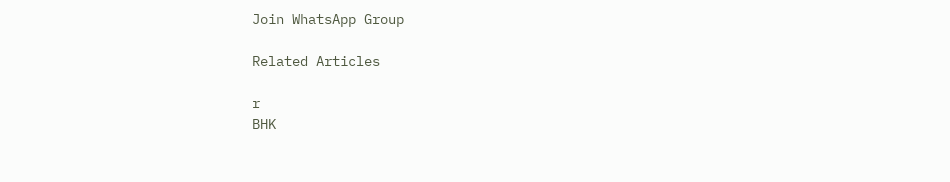Join WhatsApp Group

Related Articles

r
BHK